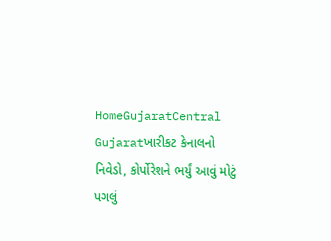HomeGujaratCentral Gujaratખારીકટ કેનાલનો નિવેડો, કોર્પોરેશને ભર્યું આવું મોટું પગલું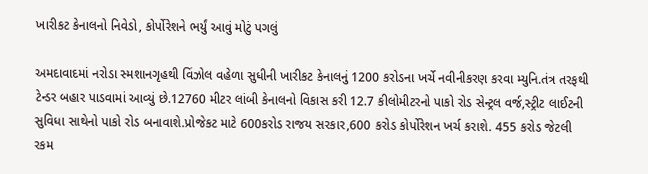ખારીકટ કેનાલનો નિવેડો, કોર્પોરેશને ભર્યું આવું મોટું પગલું

અમદાવાદમાં નરોડા સ્મશાનગૃહથી વિંઝોલ વહેળા સુધીની ખારીકટ કેનાલનું 1200 કરોડના ખર્ચે નવીનીકરણ કરવા મ્યુનિ.તંત્ર તરફથી ટેન્ડર બહાર પાડવામાં આવ્યું છે.12760 મીટર લાંબી કેનાલનો વિકાસ કરી 12.7 કીલોમીટરનો પાકો રોડ સેન્ટ્રલ વર્જ,સ્ટ્રીટ લાઈટની સુવિધા સાથેનો પાકો રોડ બનાવાશે.પ્રોજેકટ માટે 600કરોડ રાજય સરકાર,600 કરોડ કોર્પોરેશન ખર્ચ કરાશે. 455 કરોડ જેટલી રકમ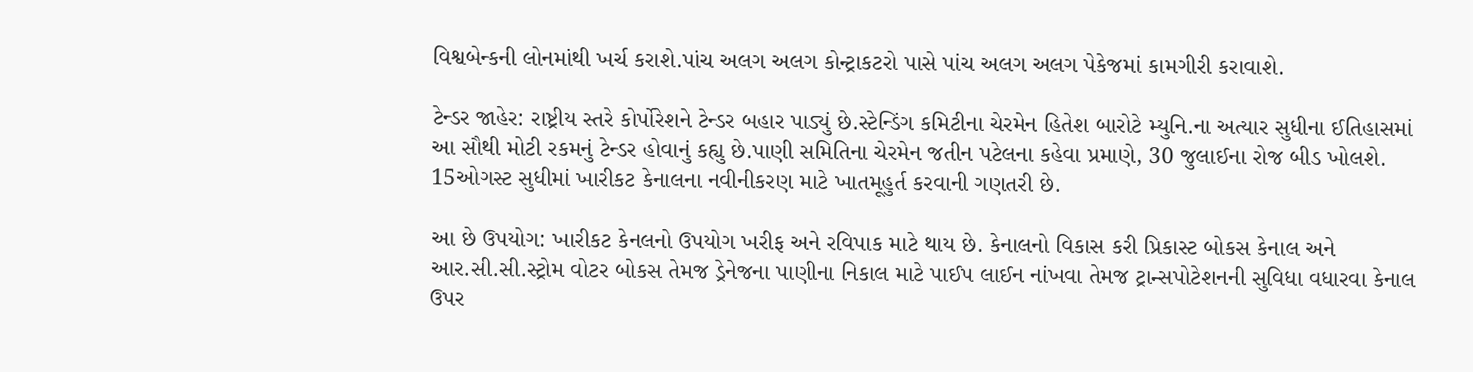વિશ્વબેન્કની લોનમાંથી ખર્ચ કરાશે.પાંચ અલગ અલગ કોન્ટ્રાકટરો પાસે પાંચ અલગ અલગ પેકેજમાં કામગીરી કરાવાશે.

ટેન્ડર જાહેર: રાષ્ટ્રીય સ્તરે કોર્પોરેશને ટેન્ડર બહાર પાડ્યું છે.સ્ટેન્ડિંગ કમિટીના ચેરમેન હિતેશ બારોટે મ્યુનિ.ના અત્યાર સુધીના ઈતિહાસમાં આ સૌથી મોટી રકમનું ટેન્ડર હોવાનું કહ્યુ છે.પાણી સમિતિના ચેરમેન જતીન પટેલના કહેવા પ્રમાણે, 30 જુલાઈના રોજ બીડ ખોલશે. 15ઓગસ્ટ સુધીમાં ખારીકટ કેનાલના નવીનીકરણ માટે ખાતમૂહુર્ત કરવાની ગણતરી છે.

આ છે ઉપયોગ: ખારીકટ કેનલનો ઉપયોગ ખરીફ અને રવિપાક માટે થાય છે. કેનાલનો વિકાસ કરી પ્રિકાસ્ટ બોકસ કેનાલ અને આર.સી.સી.સ્ટ્રોમ વોટર બોકસ તેમજ ડ્રેનેજના પાણીના નિકાલ માટે પાઈપ લાઈન નાંખવા તેમજ ટ્રાન્સપોટેશનની સુવિધા વધારવા કેનાલ ઉપર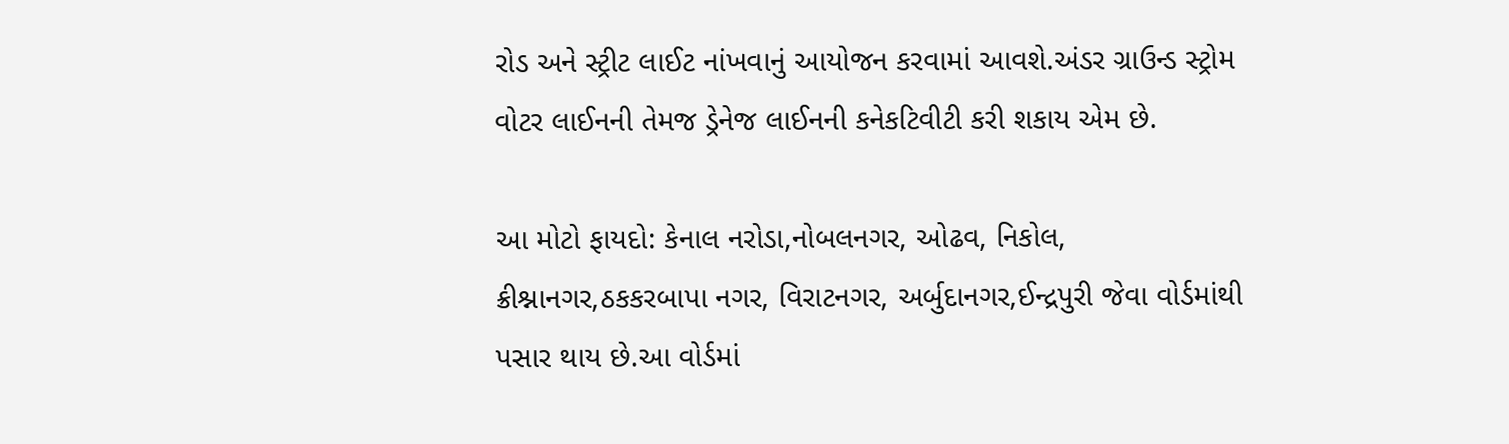રોડ અને સ્ટ્રીટ લાઈટ નાંખવાનું આયોજન કરવામાં આવશે.અંડર ગ્રાઉન્ડ સ્ટ્રોમ વોટર લાઈનની તેમજ ડ્રેનેજ લાઈનની કનેકટિવીટી કરી શકાય એમ છે.

આ મોટો ફાયદો: કેનાલ નરોડા,નોબલનગર, ઓઢવ, નિકોલ, ક્રીશ્નાનગર,ઠકકરબાપા નગર, વિરાટનગર, અર્બુદાનગર,ઈન્દ્રપુરી જેવા વોર્ડમાંથી પસાર થાય છે.આ વોર્ડમાં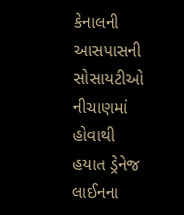કેનાલની આસપાસની સોસાયટીઓ નીચાણમાં હોવાથી હયાત ડ્રેનેજ લાઈનના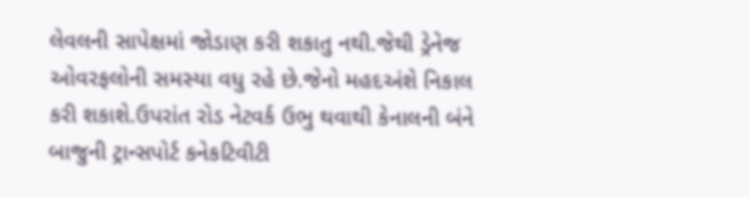લેવલની સાપેક્ષમાં જોડાણ કરી શકાતુ નથી.જેથી ડ્રેનેજ ઓવરફલોની સમસ્યા વધુ રહે છે.જેનો મહદઅંશે નિકાલ કરી શકાશે.ઉપરાંત રોડ નેટવર્ક ઉભુ થવાથી કેનાલની બંને બાજુની ટ્રાન્સપોર્ટ કનેકટિવીટી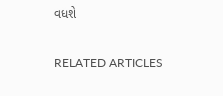વધશે

RELATED ARTICLES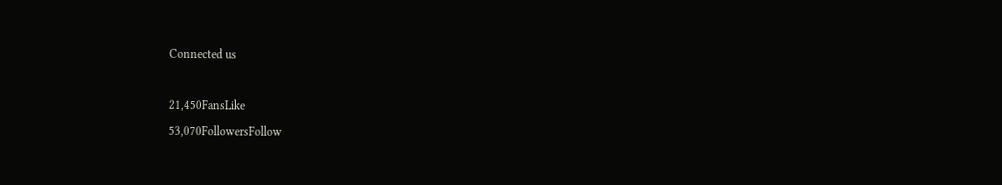Connected us

21,450FansLike
53,070FollowersFollow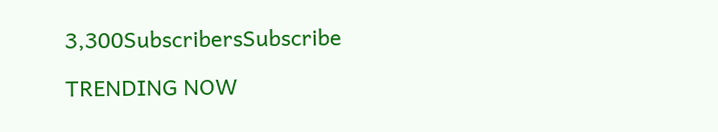3,300SubscribersSubscribe

TRENDING NOW